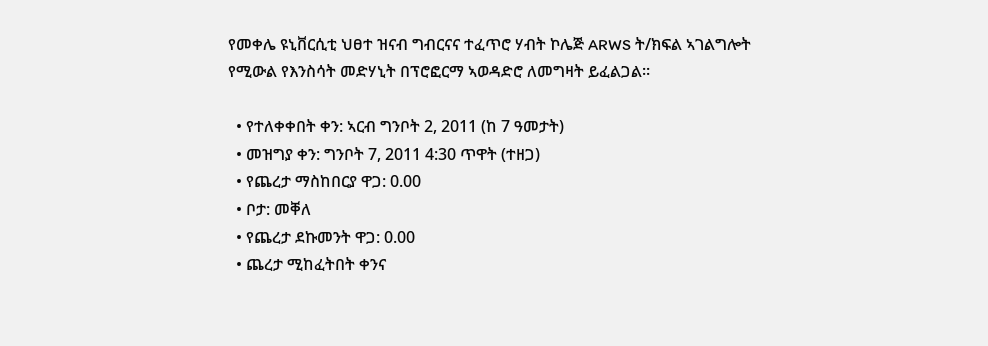የመቀሌ ዩኒቨርሲቲ ህፀተ ዝናብ ግብርናና ተፈጥሮ ሃብት ኮሌጅ ARWS ት/ክፍል ኣገልግሎት የሚውል የእንስሳት መድሃኒት በፕሮፎርማ ኣወዳድሮ ለመግዛት ይፈልጋል።

  • የተለቀቀበት ቀን: ኣርብ ግንቦት 2, 2011 (ከ 7 ዓመታት)
  • መዝግያ ቀን: ግንቦት 7, 2011 4:30 ጥዋት (ተዘጋ)
  • የጨረታ ማስከበርያ ዋጋ: 0.00
  • ቦታ: መቐለ
  • የጨረታ ደኩመንት ዋጋ: 0.00
  • ጨረታ ሚከፈትበት ቀንና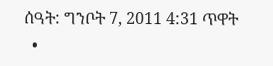ሰዓት: ግንቦት 7, 2011 4:31 ጥዋት
  •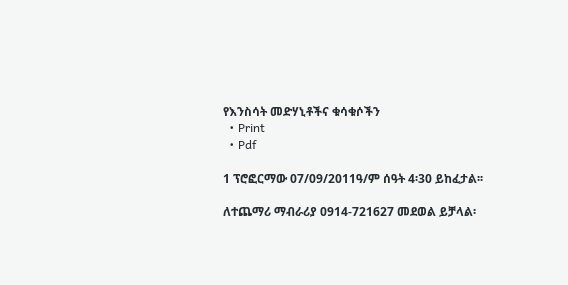የእንስሳት መድሃኒቶችና ቁሳቁሶችን
  • Print
  • Pdf

1 ፕሮፎርማው 07/09/2011ዓ/ም ሰዓት 4፡30 ይከፈታል፡፡

ለተጨማሪ ማብራሪያ 0914-721627 መደወል ይቻላል፡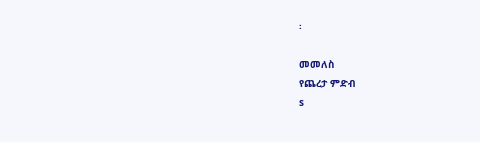፡

መመለስ
የጨረታ ምድብ
s